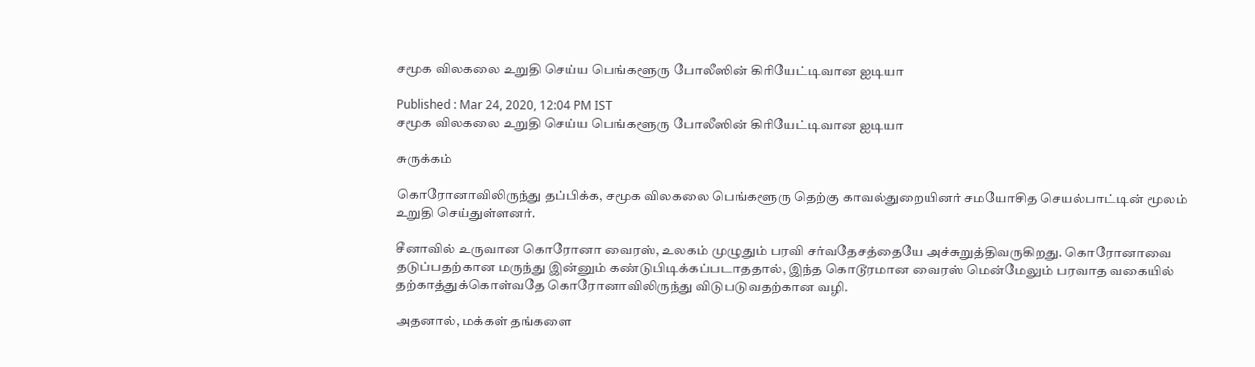சமூக விலகலை உறுதி செய்ய பெங்களூரு போலீஸின் கிரியேட்டிவான ஐடியா

Published : Mar 24, 2020, 12:04 PM IST
சமூக விலகலை உறுதி செய்ய பெங்களூரு போலீஸின் கிரியேட்டிவான ஐடியா

சுருக்கம்

கொரோனாவிலிருந்து தப்பிக்க, சமூக விலகலை பெங்களூரு தெற்கு காவல்துறையினர் சமயோசித செயல்பாட்டின் மூலம் உறுதி செய்துள்ளனர்.

சீனாவில் உருவான கொரோனா வைரஸ், உலகம் முழுதும் பரவி சர்வதேசத்தையே அச்சுறுத்திவருகிறது. கொரோனாவை தடுப்பதற்கான மருந்து இன்னும் கண்டுபிடிக்கப்படாததால், இந்த கொடூரமான வைரஸ் மென்மேலும் பரவாத வகையில் தற்காத்துக்கொள்வதே கொரோனாவிலிருந்து விடுபடுவதற்கான வழி.

அதனால், மக்கள் தங்களை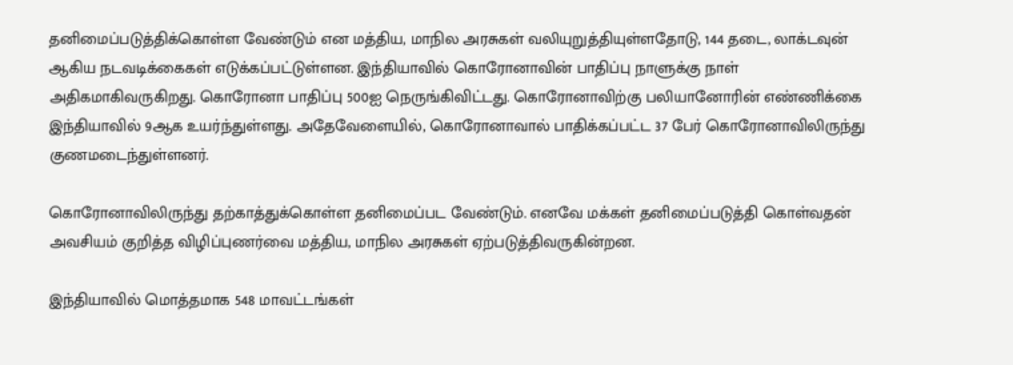தனிமைப்படுத்திக்கொள்ள வேண்டும் என மத்திய, மாநில அரசுகள் வலியுறுத்தியுள்ளதோடு, 144 தடை, லாக்டவுன் ஆகிய நடவடிக்கைகள் எடுக்கப்பட்டுள்ளன. இந்தியாவில் கொரோனாவின் பாதிப்பு நாளுக்கு நாள் அதிகமாகிவருகிறது. கொரோனா பாதிப்பு 500ஐ நெருங்கிவிட்டது. கொரோனாவிற்கு பலியானோரின் எண்ணிக்கை இந்தியாவில் 9ஆக உயர்ந்துள்ளது. அதேவேளையில், கொரோனாவால் பாதிக்கப்பட்ட 37 பேர் கொரோனாவிலிருந்து குணமடைந்துள்ளனர்.

கொரோனாவிலிருந்து தற்காத்துக்கொள்ள தனிமைப்பட வேண்டும். எனவே மக்கள் தனிமைப்படுத்தி கொள்வதன் அவசியம் குறித்த விழிப்புணர்வை மத்திய, மாநில அரசுகள் ஏற்படுத்திவருகின்றன.

இந்தியாவில் மொத்தமாக 548 மாவட்டங்கள்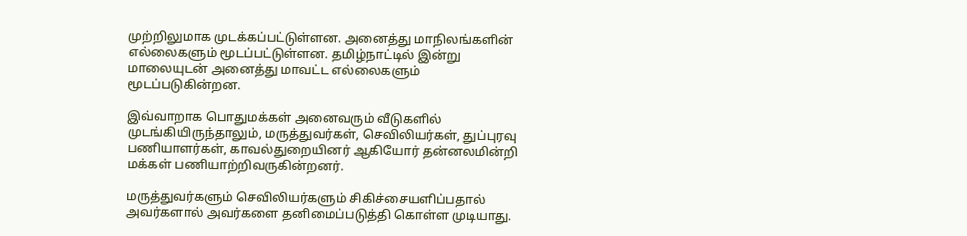முற்றிலுமாக முடக்கப்பட்டுள்ளன. அனைத்து மாநிலங்களின் எல்லைகளும் மூடப்பட்டுள்ளன. தமிழ்நாட்டில் இன்று மாலையுடன் அனைத்து மாவட்ட எல்லைகளும் மூடப்படுகின்றன.

இவ்வாறாக பொதுமக்கள் அனைவரும் வீடுகளில் முடங்கியிருந்தாலும், மருத்துவர்கள், செவிலியர்கள், துப்புரவு பணியாளர்கள், காவல்துறையினர் ஆகியோர் தன்னலமின்றி மக்கள் பணியாற்றிவருகின்றனர்.

மருத்துவர்களும் செவிலியர்களும் சிகிச்சையளிப்பதால் அவர்களால் அவர்களை தனிமைப்படுத்தி கொள்ள முடியாது.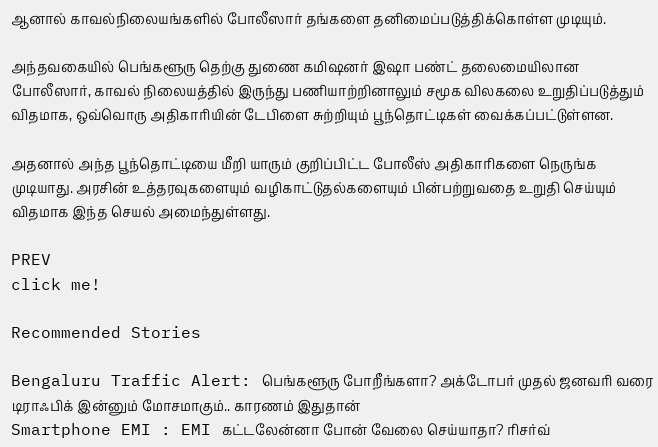ஆனால் காவல்நிலையங்களில் போலீஸார் தங்களை தனிமைப்படுத்திக்கொள்ள முடியும்.

அந்தவகையில் பெங்களூரு தெற்கு துணை கமிஷனர் இஷா பண்ட் தலைமையிலான போலீஸார், காவல் நிலையத்தில் இருந்து பணியாற்றினாலும் சமூக விலகலை உறுதிப்படுத்தும் விதமாக, ஒவ்வொரு அதிகாரியின் டேபிளை சுற்றியும் பூந்தொட்டிகள் வைக்கப்பட்டுள்ளன.

அதனால் அந்த பூந்தொட்டியை மீறி யாரும் குறிப்பிட்ட போலீஸ் அதிகாரிகளை நெருங்க முடியாது. அரசின் உத்தரவுகளையும் வழிகாட்டுதல்களையும் பின்பற்றுவதை உறுதி செய்யும் விதமாக இந்த செயல் அமைந்துள்ளது.

PREV
click me!

Recommended Stories

Bengaluru Traffic Alert: பெங்களூரு போறீங்களா? அக்டோபர் முதல் ஜனவரி வரை டிராஃபிக் இன்னும் மோசமாகும்.. காரணம் இதுதான்
Smartphone EMI : EMI கட்டலேன்னா போன் வேலை செய்யாதா? ரிசர்வ்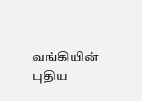வங்கியின் புதிய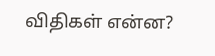விதிகள் என்ன?